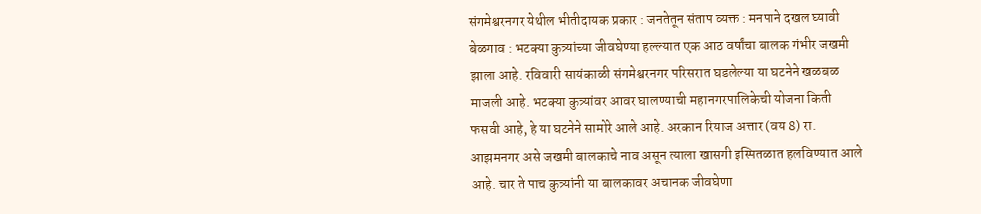संगमेश्वरनगर येथील भीतीदायक प्रकार : जनतेतून संताप व्यक्त : मनपाने दखल घ्यावी
बेळगाव : भटक्या कुत्र्यांच्या जीवघेण्या हल्ल्यात एक आठ वर्षांचा बालक गंभीर जखमी झाला आहे. रविवारी सायंकाळी संगमेश्वरनगर परिसरात घडलेल्या या घटनेने खळबळ माजली आहे. भटक्या कुत्र्यांवर आवर घालण्याची महानगरपालिकेची योजना किती फसवी आहे, हे या घटनेने सामोरे आले आहे. अरकान रियाज अत्तार (वय 8) रा. आझमनगर असे जखमी बालकाचे नाव असून त्याला खासगी इस्पितळात हलविण्यात आले आहे. चार ते पाच कुत्र्यांनी या बालकावर अचानक जीवघेणा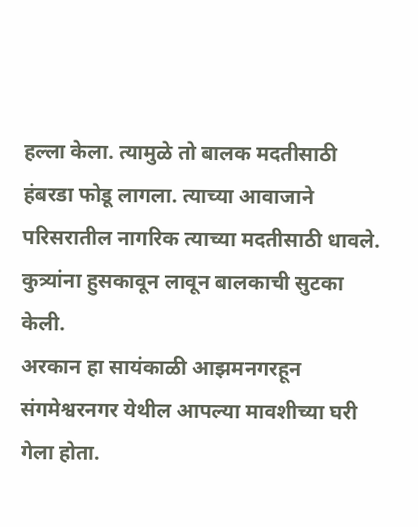हल्ला केला. त्यामुळे तो बालक मदतीसाठी हंबरडा फोडू लागला. त्याच्या आवाजाने परिसरातील नागरिक त्याच्या मदतीसाठी धावले. कुत्र्यांना हुसकावून लावून बालकाची सुटका केली.
अरकान हा सायंकाळी आझमनगरहून संगमेश्वरनगर येथील आपल्या मावशीच्या घरी गेला होता.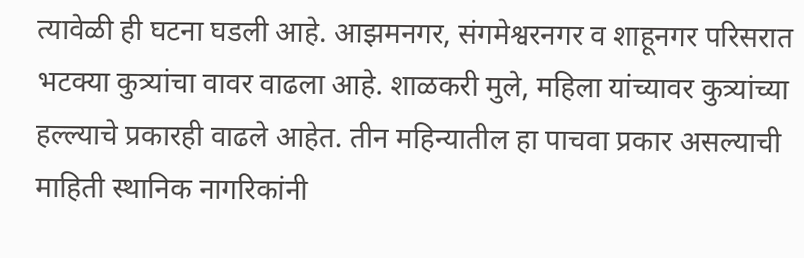त्यावेळी ही घटना घडली आहे. आझमनगर, संगमेश्वरनगर व शाहूनगर परिसरात भटक्या कुत्र्यांचा वावर वाढला आहे. शाळकरी मुले, महिला यांच्यावर कुत्र्यांच्या हल्ल्याचे प्रकारही वाढले आहेत. तीन महिन्यातील हा पाचवा प्रकार असल्याची माहिती स्थानिक नागरिकांनी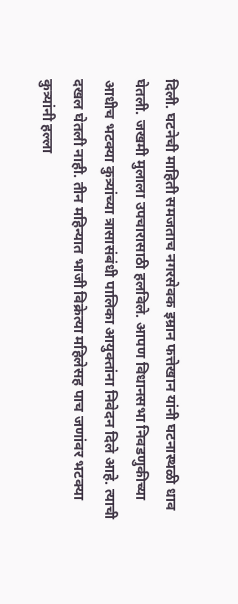दिली. घटनेची माहिती समजताच नगरसेवक इम्रान फत्तेखान यांनी घटनास्थळी धाव घेतली. जखमी मुलाला उपचारासाठी हलविले. आपण विधानसभा निवडणुकीच्या आधीच भटक्या कुत्र्यांच्या त्रासासंबंधी पालिका आयुक्तांना निवेदन दिले आहे. त्याची दखल घेतली नाही. तीन महिन्यात भाजी विक्रेत्या महिलेसह पाच जणांवर भटक्या कुत्र्यांनी हल्ला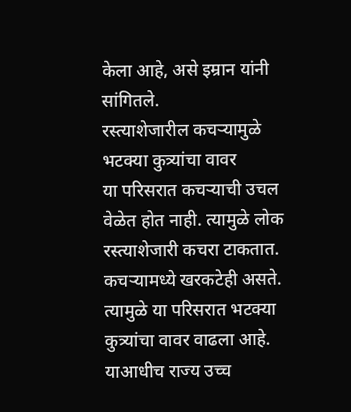केला आहे, असे इम्रान यांनी सांगितले.
रस्त्याशेजारील कचऱ्यामुळे भटक्या कुत्र्यांचा वावर
या परिसरात कचऱ्याची उचल वेळेत होत नाही. त्यामुळे लोक रस्त्याशेजारी कचरा टाकतात. कचऱ्यामध्ये खरकटेही असते. त्यामुळे या परिसरात भटक्या कुत्र्यांचा वावर वाढला आहे. याआधीच राज्य उच्च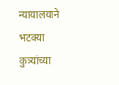न्यायालयाने भटक्या कुत्र्यांच्या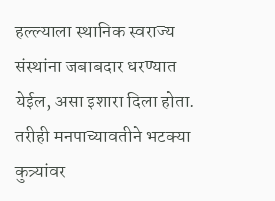हल्ल्याला स्थानिक स्वराज्य संस्थांना जबाबदार धरण्यात येईल, असा इशारा दिला होता. तरीही मनपाच्यावतीने भटक्या कुत्र्यांवर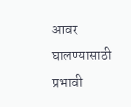आवर घालण्यासाठी प्रभावी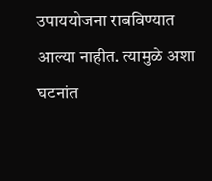उपाययोजना राबविण्यात आल्या नाहीत. त्यामुळे अशा घटनांत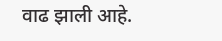वाढ झाली आहे.